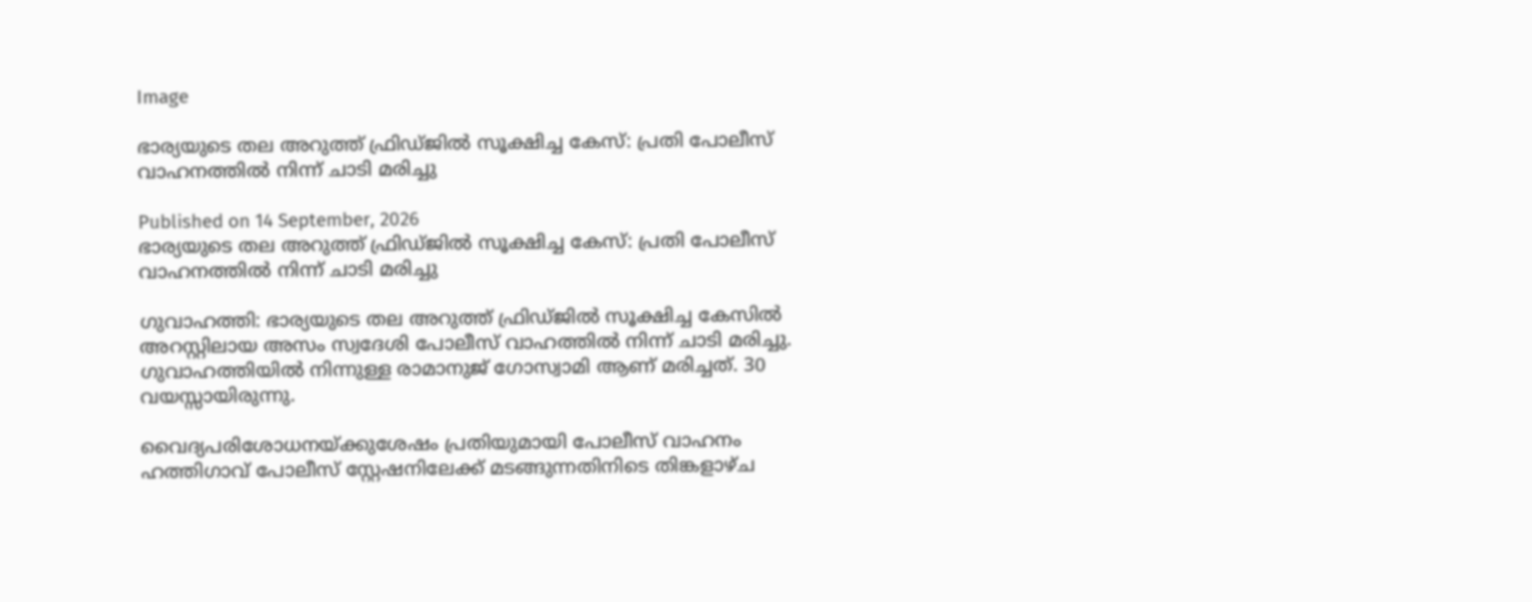Image

ഭാര്യയുടെ തല അറുത്ത് ഫ്രിഡ്ജില്‍ സൂക്ഷിച്ച കേസ്: പ്രതി പോലീസ് വാഹനത്തില്‍ നിന്ന് ചാടി മരിച്ചു

Published on 14 September, 2026
ഭാര്യയുടെ തല അറുത്ത് ഫ്രിഡ്ജില്‍ സൂക്ഷിച്ച കേസ്: പ്രതി പോലീസ് വാഹനത്തില്‍ നിന്ന് ചാടി മരിച്ചു

ഗുവാഹത്തി: ഭാര്യയുടെ തല അറുത്ത് ഫ്രിഡ്ജില്‍ സൂക്ഷിച്ച കേസില്‍ അറസ്റ്റിലായ അസം സ്വദേശി പോലീസ് വാഹത്തില്‍ നിന്ന് ചാടി മരിച്ചു. ഗുവാഹത്തിയില്‍ നിന്നുള്ള രാമാനുജ് ഗോസ്വാമി ആണ് മരിച്ചത്. 30 വയസ്സായിരുന്നു.

വൈദ്യപരിശോധനയ്ക്കുശേഷം പ്രതിയുമായി പോലീസ് വാഹനം ഹത്തിഗാവ് പോലീസ് സ്റ്റേഷനിലേക്ക് മടങ്ങുന്നതിനിടെ തിങ്കളാഴ്ച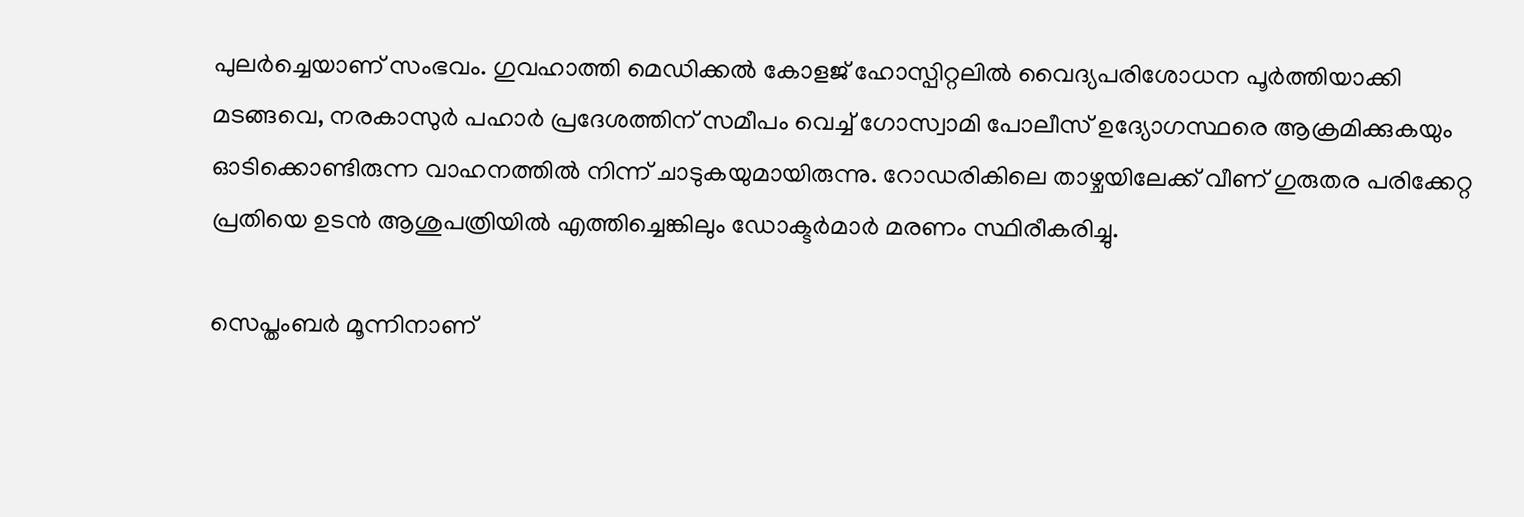പുലര്‍ച്ചെയാണ് സംഭവം. ഗുവഹാത്തി മെഡിക്കല്‍ കോളജ് ഹോസ്പിറ്റലില്‍ വൈദ്യപരിശോധന പൂര്‍ത്തിയാക്കി മടങ്ങവെ, നരകാസുര്‍ പഹാര്‍ പ്രദേശത്തിന് സമീപം വെച്ച് ഗോസ്വാമി പോലീസ് ഉദ്യോഗസ്ഥരെ ആക്രമിക്കുകയും ഓടിക്കൊണ്ടിരുന്ന വാഹനത്തില്‍ നിന്ന് ചാടുകയുമായിരുന്നു. റോഡരികിലെ താഴ്ചയിലേക്ക് വീണ് ഗുരുതര പരിക്കേറ്റ പ്രതിയെ ഉടന്‍ ആശുപത്രിയില്‍ എത്തിച്ചെങ്കിലും ഡോക്ടര്‍മാര്‍ മരണം സ്ഥിരീകരിച്ചു.

സെപ്തംബര്‍ മൂന്നിനാണ്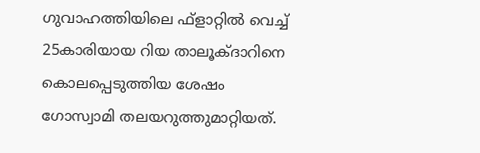ഗുവാഹത്തിയിലെ ഫ്ളാറ്റില്‍ വെച്ച് 25കാരിയായ റിയ താലൂക്ദാറിനെ കൊലപ്പെടുത്തിയ ശേഷം ഗോസ്വാമി തലയറുത്തുമാറ്റിയത്.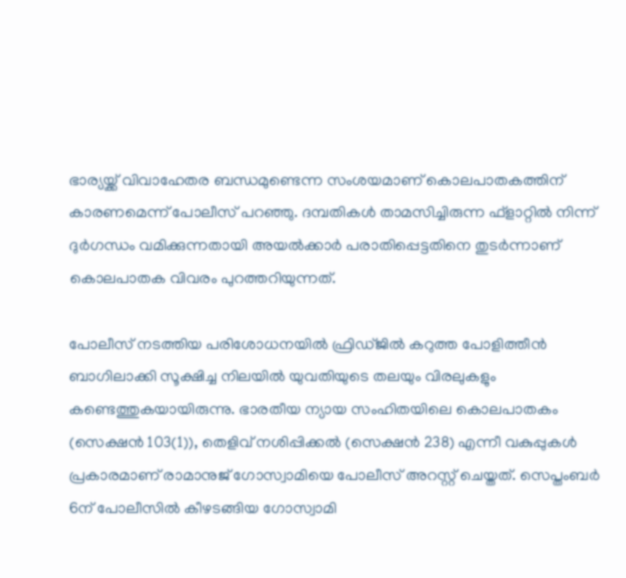ഭാര്യയ്ക്ക് വിവാഹേതര ബന്ധമുണ്ടെന്ന സംശയമാണ് കൊലപാതകത്തിന് കാരണമെന്ന് പോലീസ് പറഞ്ഞു. ദമ്പതികള്‍ താമസിച്ചിരുന്ന ഫ്ളാറ്റില്‍ നിന്ന് ദുര്‍ഗന്ധം വമിക്കുന്നതായി അയല്‍ക്കാര്‍ പരാതിപ്പെട്ടതിനെ തുടര്‍ന്നാണ് കൊലപാതക വിവരം പുറത്തറിയുന്നത്.

പോലീസ് നടത്തിയ പരിശോധനയില്‍ ഫ്രിഡ്ജില്‍ കറുത്ത പോളിത്തീന്‍ ബാഗിലാക്കി സൂക്ഷിച്ച നിലയില്‍ യുവതിയുടെ തലയും വിരലുകളും കണ്ടെത്തുകയായിരുന്നു. ഭാരതീയ ന്യായ സംഹിതയിലെ കൊലപാതകം (സെക്ഷന്‍ 103(1)), തെളിവ് നശിപ്പിക്കല്‍ (സെക്ഷന്‍ 238) എന്നീ വകുപ്പുകള്‍ പ്രകാരമാണ് രാമാനുജ് ഗോസ്വാമിയെ പോലീസ് അറസ്റ്റ് ചെയ്തത്. സെപ്തംബര്‍ 6ന് പോലീസില്‍ കീഴടങ്ങിയ ഗോസ്വാമി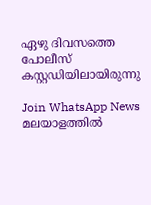ഏഴു ദിവസത്തെ പോലീസ് കസ്റ്റഡിയിലായിരുന്നു

Join WhatsApp News
മലയാളത്തില്‍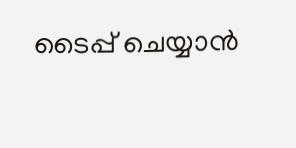ടൈപ്പ് ചെയ്യാന്‍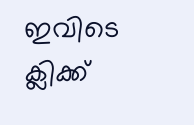ഇവിടെ ക്ലിക്ക്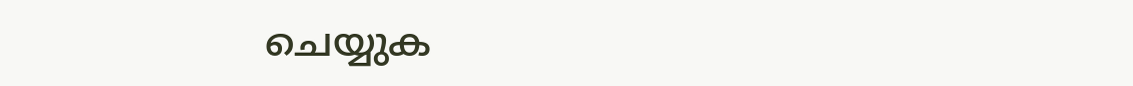ചെയ്യുക